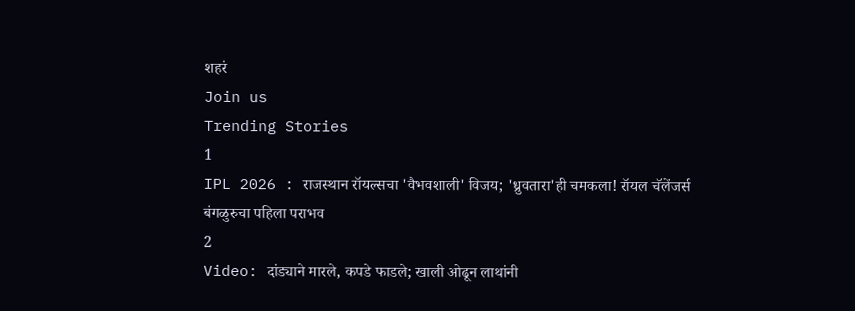शहरं
Join us
Trending Stories
1
IPL 2026 : राजस्थान रॉयल्सचा 'वैभवशाली' विजय; 'ध्रुवतारा'ही चमकला! रॉयल चॅलेंजर्स बंगळुरुचा पहिला पराभव
2
Video: दांड्याने मारले, कपडे फाडले; खाली ओढून लाथांनी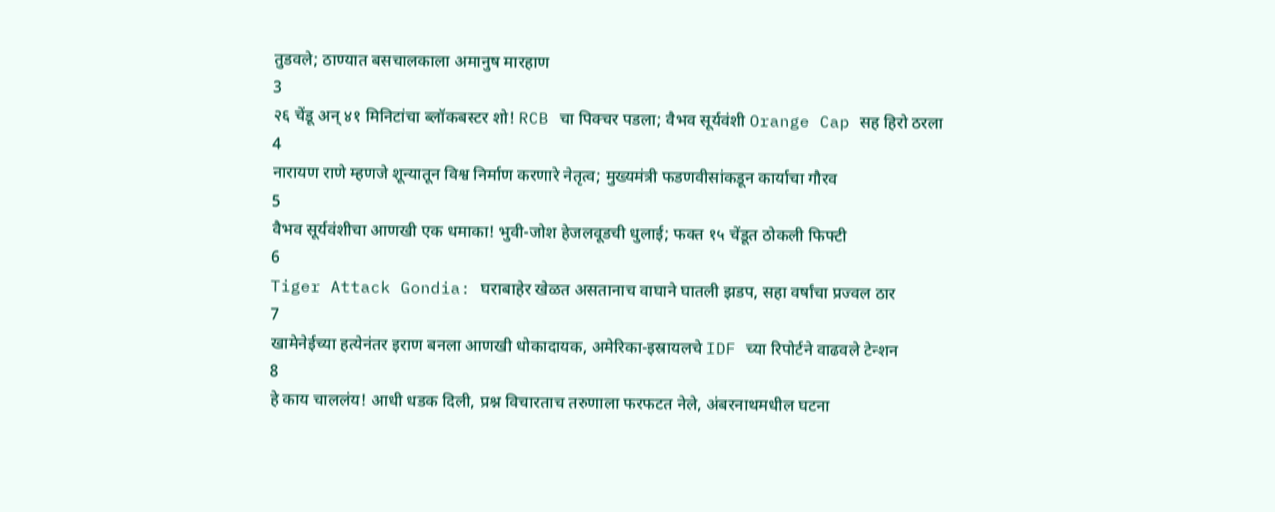तुडवले; ठाण्यात बसचालकाला अमानुष मारहाण
3
२६ चेंडू अन् ४१ मिनिटांचा ब्लॉकबस्टर शो! RCB चा पिक्चर पडला; वैभव सूर्यवंशी Orange Cap सह हिरो ठरला
4
नारायण राणे म्हणजे शून्यातून विश्व निर्माण करणारे नेतृत्व; मुख्यमंत्री फडणवीसांकडून कार्याचा गौरव
5
वैभव सूर्यवंशीचा आणखी एक धमाका! भुवी-जोश हेजलवूडची धुलाई; फक्त १५ चेंडूत ठोकली फिफ्टी
6
Tiger Attack Gondia: घराबाहेर खेळत असतानाच वाघाने घातली झडप, सहा वर्षांचा प्रज्वल ठार
7
खामेनेईच्या हत्येनंतर इराण बनला आणखी धोकादायक, अमेरिका-इस्रायलचे IDF च्या रिपोर्टने वाढवले टेन्शन
8
हे काय चाललंय! आधी धडक दिली, प्रश्न विचारताच तरुणाला फरफटत नेले, अंबरनाथमधील घटना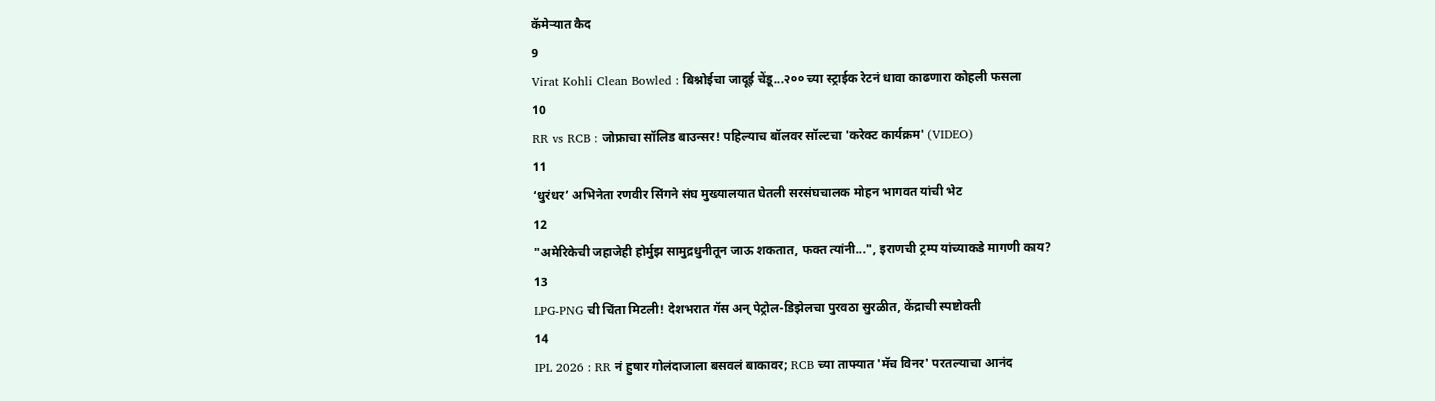कॅमेऱ्यात कैद
9
Virat Kohli Clean Bowled : बिश्नोईचा जादूई चेंडू...२०० च्या स्ट्राईक रेटनं धावा काढणारा कोहली फसला
10
RR vs RCB : जोफ्राचा सॉलिड बाउन्सर! पहिल्याच बॉलवर सॉल्टचा 'करेक्ट कार्यक्रम' (VIDEO)
11
‘धुरंधर’ अभिनेता रणवीर सिंगने संघ मुख्यालयात घेतली सरसंघचालक मोहन भागवत यांची भेट
12
"अमेरिकेची जहाजेही होर्मुझ सामुद्रधुनीतून जाऊ शकतात, फक्त त्यांनी...", इराणची ट्रम्प यांच्याकडे मागणी काय?
13
LPG-PNG ची चिंता मिटली! देशभरात गॅस अन् पेट्रोल-डिझेलचा पुरवठा सुरळीत, केंद्राची स्पष्टोक्ती
14
IPL 2026 : RR नं हुषार गोलंदाजाला बसवलं बाकावर; RCB च्या ताफ्यात 'मॅच विनर' परतल्याचा आनंद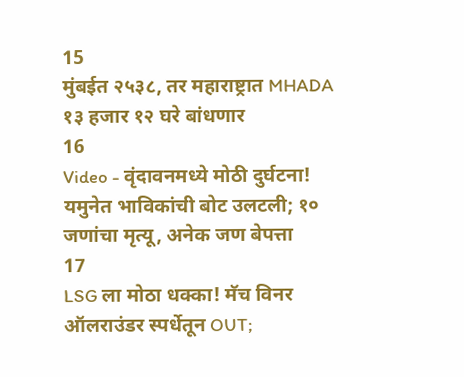15
मुंबईत २५३८, तर महाराष्ट्रात MHADA १३ हजार १२ घरे बांधणार
16
Video - वृंदावनमध्ये मोठी दुर्घटना! यमुनेत भाविकांची बोट उलटली; १० जणांचा मृत्यू, अनेक जण बेपत्ता
17
LSG ला मोठा धक्का! मॅच विनर ऑलराउंडर स्पर्धेतून OUT;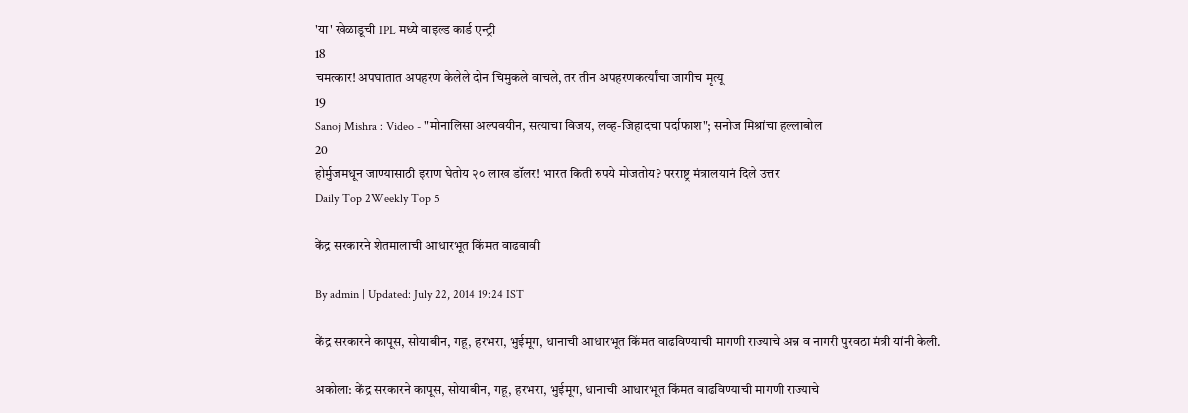'या' खेळाडूची IPL मध्ये वाइल्ड कार्ड एन्ट्री
18
चमत्कार! अपघातात अपहरण केलेले दोन चिमुकले वाचले, तर तीन अपहरणकर्त्यांचा जागीच मृत्यू
19
Sanoj Mishra : Video - "मोनालिसा अल्पवयीन, सत्याचा विजय, लव्ह-जिहादचा पर्दाफाश"; सनोज मिश्रांचा हल्लाबोल
20
होर्मुजमधून जाण्यासाठी इराण घेतोय २० लाख डॉलर! भारत किती रुपये मोजतोय? परराष्ट्र मंत्रालयानं दिले उत्तर
Daily Top 2Weekly Top 5

केंद्र सरकारने शेतमालाची आधारभूत किंमत वाढवावी

By admin | Updated: July 22, 2014 19:24 IST

केंद्र सरकारने कापूस, सोयाबीन, गहू, हरभरा, भुईमूग, धानाची आधारभूत किंमत वाढविण्याची मागणी राज्याचे अन्न व नागरी पुरवठा मंत्री यांनी केली.

अकोला: केंद्र सरकारने कापूस, सोयाबीन, गहू, हरभरा, भुईमूग, धानाची आधारभूत किंमत वाढविण्याची मागणी राज्याचे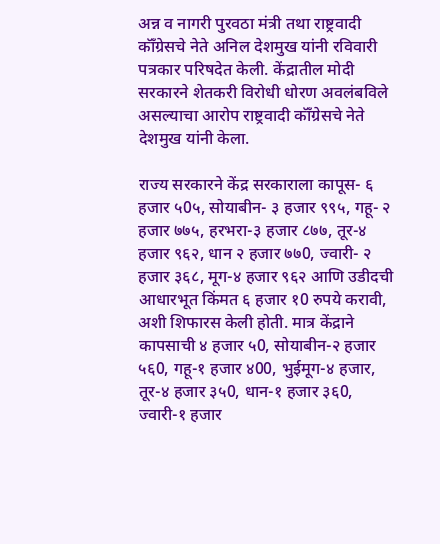अन्न व नागरी पुरवठा मंत्री तथा राष्ट्रवादी कॉँग्रेसचे नेते अनिल देशमुख यांनी रविवारी पत्रकार परिषदेत केली. केंद्रातील मोदी सरकारने शेतकरी विरोधी धोरण अवलंबविले असल्याचा आरोप राष्ट्रवादी कॉँग्रेसचे नेते देशमुख यांनी केला.

राज्य सरकारने केंद्र सरकाराला कापूस- ६ हजार ५0५, सोयाबीन- ३ हजार ९९५, गहू- २ हजार ७७५, हरभरा-३ हजार ८७७, तूर-४ हजार ९६२, धान २ हजार ७७0, ज्वारी- २ हजार ३६८, मूग-४ हजार ९६२ आणि उडीदची आधारभूत किंमत ६ हजार १0 रुपये करावी, अशी शिफारस केली होती. मात्र केंद्राने कापसाची ४ हजार ५0, सोयाबीन-२ हजार ५६0, गहू-१ हजार ४00, भुईमूग-४ हजार, तूर-४ हजार ३५0, धान-१ हजार ३६0, ज्वारी-१ हजार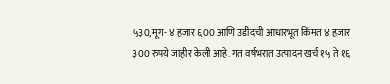५३0,मूग- ४ हजार ६00 आणि उडीदची आधारभूत किंमत ४ हजार ३00 रुपये जाहीर केली आहे. गत वर्षभरात उत्पादन खर्च १५ ते १६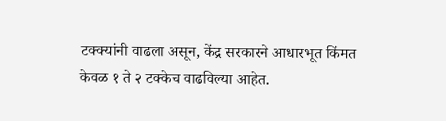टक्क्यांनी वाढला असून, केंद्र सरकारने आधारभूत किंमत केवळ १ ते २ टक्केच वाढविल्या आहेत.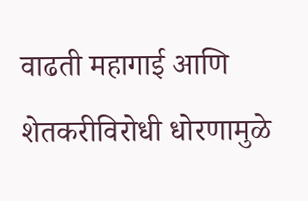वाढती महागाई आणि शेतकरीविरोधी धोरणामुळे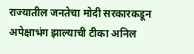राज्यातील जनतेचा मोदी सरकारकडून अपेक्षाभंग झाल्याची टीका अनिल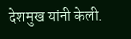देशमुख यांनी केली.